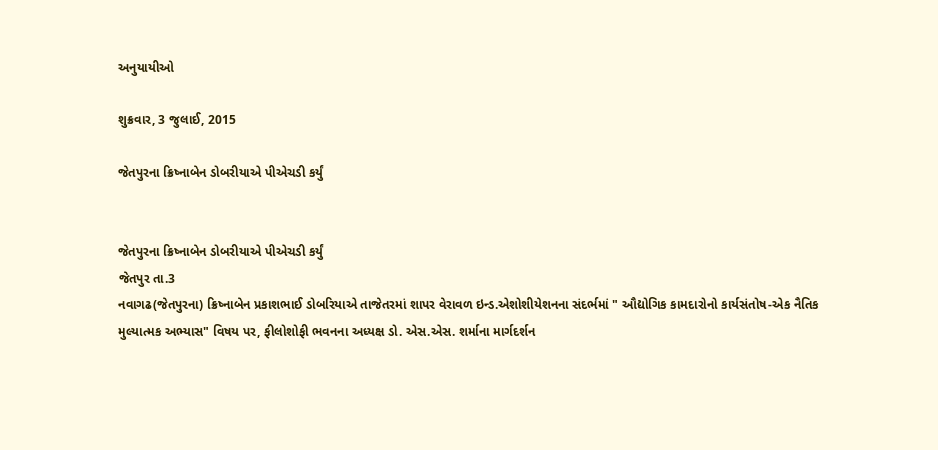અનુયાયીઓ

શુક્રવાર, 3 જુલાઈ, 2015

જેતપુરના ક્રિષ્નાબેન ડોબરીયાએ પીએચડી કર્યું


જેતપુરના ક્રિષ્નાબેન ડોબરીયાએ પીએચડી કર્યું
જેતપુર તા.3
નવાગઢ(જેતપુરના) ક્રિષ્નાબેન પ્રકાશભાઈ ડોબરિયાએ તાજેતરમાં શાપર વેરાવળ ઇન્ડ.એશોશીયેશનના સંદર્ભમાં " ઔદ્યોગિક કામદારોનો કાર્યસંતોષ-એક નૈતિક મુલ્યાત્મક અભ્યાસ" વિષય પર, ફીલોશોફી ભવનના અધ્યક્ષ ડો. એસ.એસ. શર્માના માર્ગદર્શન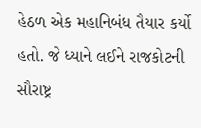હેઠળ એક મહાનિબંધ તૈયાર કર્યો હતો. જે ધ્યાને લઈને રાજકોટની સૌરાષ્ટ્ર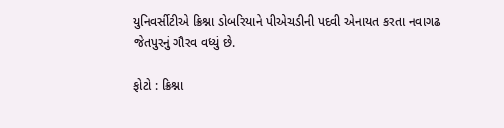યુનિવર્સીટીએ ક્રિશ્ના ડોબરિયાને પીએચડીની પદવી એનાયત કરતા નવાગઢ જેતપુરનું ગૌરવ વધ્યું છે.

ફોટો : ક્રિશ્ના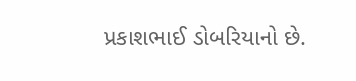પ્રકાશભાઈ ડોબરિયાનો છે.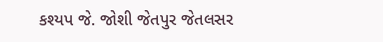કશ્યપ જે. જોશી જેતપુર જેતલસર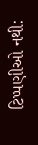ટિપ્પણીઓ નથી: